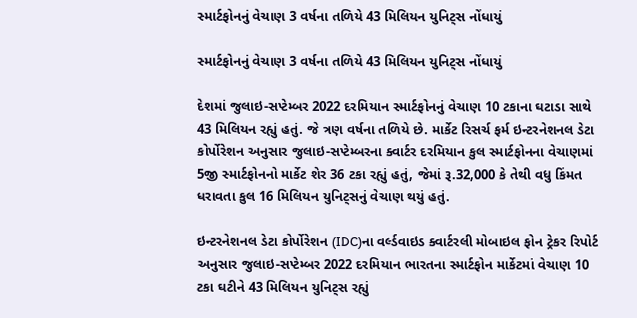સ્માર્ટફોનનું વેચાણ 3 વર્ષના તળિયે 43 મિલિયન યુનિટ્સ નોંધાયું

સ્માર્ટફોનનું વેચાણ 3 વર્ષના તળિયે 43 મિલિયન યુનિટ્સ નોંધાયું

દેશમાં જુલાઇ-સપ્ટેમ્બર 2022 દરમિયાન સ્માર્ટફોનનું વેચાણ 10 ટકાના ઘટાડા સાથે 43 મિલિયન રહ્યું હતું. જે ત્રણ વર્ષના તળિયે છે. માર્કેટ રિસર્ચ ફર્મ ઇન્ટરનેશનલ ડેટા કોર્પોરેશન અનુસાર જુલાઇ-સપ્ટેમ્બરના ક્વાર્ટર દરમિયાન કુલ સ્માર્ટફોનના વેચાણમાં 5જી સ્માર્ટફોનનો માર્કેટ શેર 36 ટકા રહ્યું હતું, જેમાં રૂ.32,000 કે તેથી વધુ કિંમત ધરાવતા કુલ 16 મિલિયન યુનિટ્સનું વેચાણ થયું હતું.

ઇન્ટરનેશનલ ડેટા કોર્પોરેશન (IDC)ના વર્લ્ડવાઇડ ક્વાર્ટરલી મોબાઇલ ફોન ટ્રેકર રિપોર્ટ અનુસાર જુલાઇ-સપ્ટેમ્બર 2022 દરમિયાન ભારતના સ્માર્ટફોન માર્કેટમાં વેચાણ 10 ટકા ઘટીને 43 મિલિયન યુનિટ્સ રહ્યું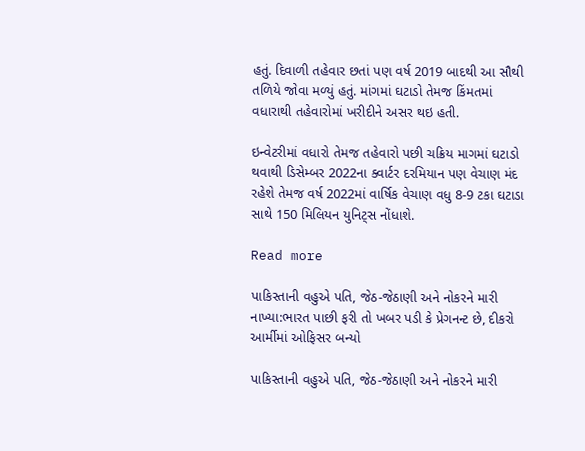હતું. દિવાળી તહેવાર છતાં પણ વર્ષ 2019 બાદથી આ સૌથી તળિયે જોવા મળ્યું હતું. માંગમાં ઘટાડો તેમજ કિંમતમાં વધારાથી તહેવારોમાં ખરીદીને અસર થઇ હતી.

ઇન્વેટરીમાં વધારો તેમજ તહેવારો પછી ચક્રિય માગમાં ઘટાડો થવાથી ડિસેમ્બર 2022ના ક્વાર્ટર દરમિયાન પણ વેચાણ મંદ રહેશે તેમજ વર્ષ 2022માં વાર્ષિક વેચાણ વધુ 8-9 ટકા ઘટાડા સાથે 150 મિલિયન યુનિટ્સ નોંધાશે.

Read more

પાકિસ્તાની વહુએ પતિ, જેઠ-જેઠાણી અને નોકરને મારી નાખ્યા:ભારત પાછી ફરી તો ખબર પડી કે પ્રેગનન્ટ છે, દીકરો આર્મીમાં ઓફિસર બન્યો

પાકિસ્તાની વહુએ પતિ, જેઠ-જેઠાણી અને નોકરને મારી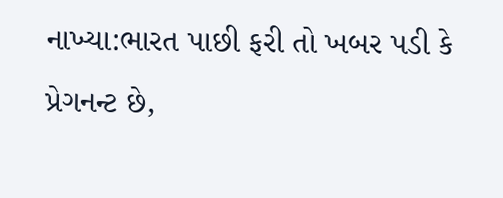નાખ્યા:ભારત પાછી ફરી તો ખબર પડી કે પ્રેગનન્ટ છે,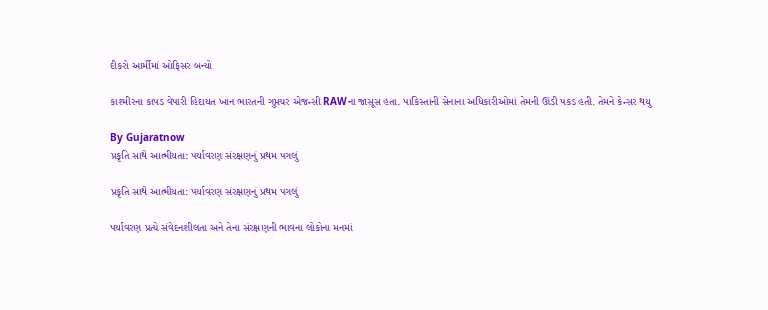દીકરો આર્મીમાં ઓફિસર બન્યો

કાશ્મીરના કાપડ વેપારી હિદાયત ખાન ભારતની ગુપ્તચર એજન્સી RAWના જાસૂસ હતા. પાકિસ્તાની સેનાના અધિકારીઓમાં તેમની ઊંડી પકડ હતી. તેમને કેન્સર થયુ

By Gujaratnow
પ્રકૃતિ સાથે આત્મીયતા: પર્યાવરણ સંરક્ષણનું પ્રથમ પગલું

પ્રકૃતિ સાથે આત્મીયતા: પર્યાવરણ સંરક્ષણનું પ્રથમ પગલું

પર્યાવરણ પ્રત્યે સંવેદનશીલતા અને તેના સંરક્ષણની ભાવના લોકોના મનમાં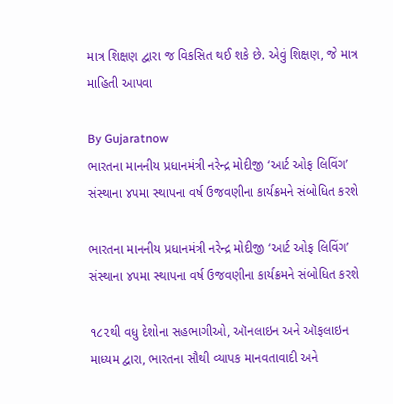માત્ર શિક્ષણ દ્વારા જ વિકસિત થઈ શકે છે. એવું શિક્ષણ, જે માત્ર માહિતી આપવા

By Gujaratnow
ભારતના માનનીય પ્રધાનમંત્રી નરેન્દ્ર મોદીજી ‘આર્ટ ઓફ લિવિંગ’ સંસ્થાના ૪૫મા સ્થાપના વર્ષ ઉજવણીના કાર્યક્રમને સંબોધિત કરશે

ભારતના માનનીય પ્રધાનમંત્રી નરેન્દ્ર મોદીજી ‘આર્ટ ઓફ લિવિંગ’ સંસ્થાના ૪૫મા સ્થાપના વર્ષ ઉજવણીના કાર્યક્રમને સંબોધિત કરશે

૧૮૨થી વધુ દેશોના સહભાગીઓ, ઑનલાઇન અને ઑફલાઇન માધ્યમ દ્વારા, ભારતના સૌથી વ્યાપક માનવતાવાદી અને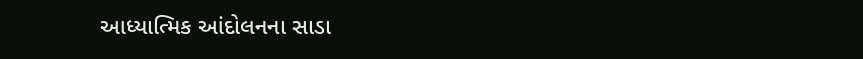આધ્યાત્મિક આંદોલનના સાડા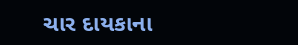ચાર દાયકાના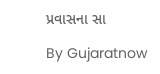પ્રવાસના સા

By Gujaratnow